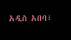አዲስ አበባ፣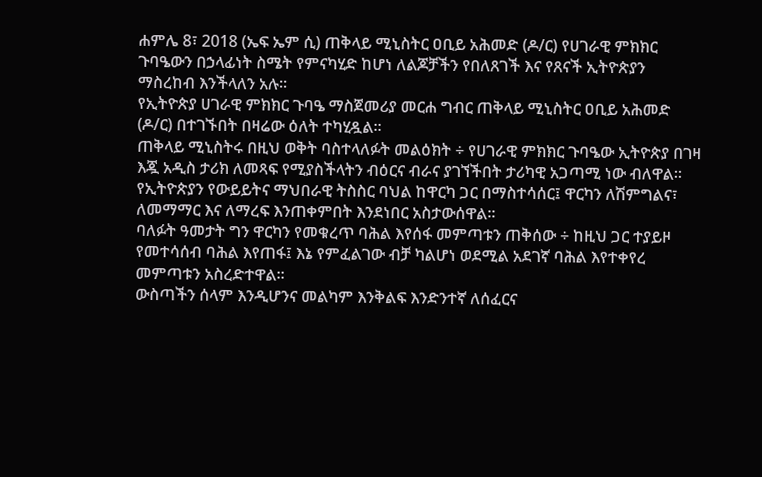ሐምሌ 8፣ 2018 (ኤፍ ኤም ሲ) ጠቅላይ ሚኒስትር ዐቢይ አሕመድ (ዶ/ር) የሀገራዊ ምክክር ጉባዔውን በኃላፊነት ስሜት የምናካሂድ ከሆነ ለልጆቻችን የበለጸገች እና የጸናች ኢትዮጵያን ማስረከብ እንችላለን አሉ፡፡
የኢትዮጵያ ሀገራዊ ምክክር ጉባዔ ማስጀመሪያ መርሐ ግብር ጠቅላይ ሚኒስትር ዐቢይ አሕመድ (ዶ/ር) በተገኙበት በዛሬው ዕለት ተካሂዷል፡፡
ጠቅላይ ሚኒስትሩ በዚህ ወቅት ባስተላለፉት መልዕክት ÷ የሀገራዊ ምክክር ጉባዔው ኢትዮጵያ በገዛ እጇ አዲስ ታሪክ ለመጻፍ የሚያስችላትን ብዕርና ብራና ያገኘችበት ታሪካዊ አጋጣሚ ነው ብለዋል።
የኢትዮጵያን የውይይትና ማህበራዊ ትስስር ባህል ከዋርካ ጋር በማስተሳሰር፤ ዋርካን ለሽምግልና፣ ለመማማር እና ለማረፍ እንጠቀምበት እንደነበር አስታውሰዋል፡፡
ባለፉት ዓመታት ግን ዋርካን የመቁረጥ ባሕል እየሰፋ መምጣቱን ጠቅሰው ÷ ከዚህ ጋር ተያይዞ የመተሳሰብ ባሕል እየጠፋ፤ እኔ የምፈልገው ብቻ ካልሆነ ወደሚል አደገኛ ባሕል እየተቀየረ መምጣቱን አስረድተዋል፡፡
ውስጣችን ሰላም እንዲሆንና መልካም እንቅልፍ እንድንተኛ ለሰፈርና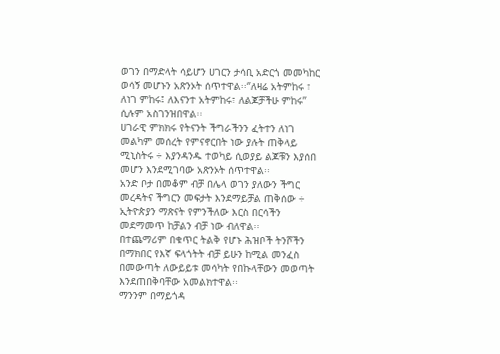ወገን በማድላት ሳይሆን ሀገርን ታሳቢ አድርጎ መመካከር ወሳኝ መሆኑን አጽንኦት ሰጥተዋል፡፡‘’ለዛሬ አትምከሩ ፣ ለነገ ምከሩ፤ ለእናንተ አትምከሩ፣ ለልጆቻችሁ ምከሩ’’ ሲሉም አስገንዝበዋል፡፡
ሀገራዊ ምክክሩ የትናንት ችግራችንን ፈትተን ለነገ መልካም መሰረት የምናኖርበት ነው ያሉት ጠቅላይ ሚኒስትሩ ÷ እያንዳንዱ ተወካይ ሲወያይ ልጆቹን እያሰበ መሆን እንደሚገባው አጽንኦት ሰጥተዋል፡፡
አንድ ቦታ በመቆም ብቻ በሌላ ወገን ያለውን ችግር መረዳትና ችግርን መፍታት እንደማይቻል ጠቅሰው ÷ ኢትዮጵያን ማጽናት የምንችለው እርስ በርሳችን መደማመጥ ከቻልን ብቻ ነው ብለዋል፡፡
በተጨማሪም በቁጥር ትልቅ የሆኑ ሕዝቦች ትንሾችን በማክበር የእኛ ፍላጎትት ብቻ ይሁን ከሚል መንፈስ በመውጣት ለውይይቱ መሳካት የበኩላቸውን መወጣት እንደጠበቅባቸው አመልክተዋል፡፡
ማንንም በማይጎዳ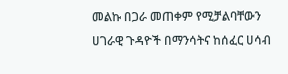መልኩ በጋራ መጠቀም የሚቻልባቸውን ሀገራዊ ጉዳዮች በማንሳትና ከሰፈር ሀሳብ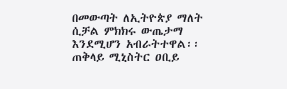በመውጣት ለኢትዮጵያ ማለት ሲቻል ምክክሩ ውጤታማ እንደሚሆን አብራትተዋል፡፡
ጠቅላይ ሚኒስትር ዐቢይ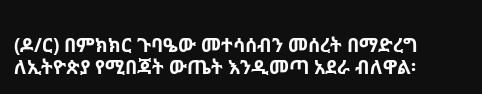(ዶ/ር) በምክክር ጉባዔው መተሳሰብን መሰረት በማድረግ ለኢትዮጵያ የሚበጃት ውጤት እንዲመጣ አደራ ብለዋል፡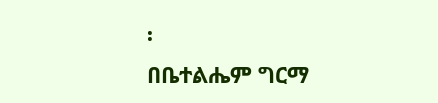፡
በቤተልሔም ግርማ